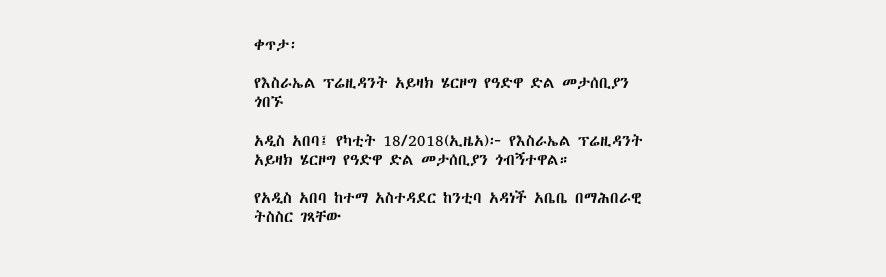ቀጥታ፡

የእስራኤል ፕሬዚዳንት አይዛክ ሄርዞግ የዓድዋ ድል መታሰቢያን ጎበኙ

አዲስ አበባ፤ የካቲት 18/2018(ኢዜአ)፦ የእስራኤል ፕሬዚዳንት አይዛክ ሄርዞግ የዓድዋ ድል መታሰቢያን ጎብኝተዋል።

የአዲስ አበባ ከተማ አስተዳደር ከንቲባ አዳነች አቤቤ በማሕበራዊ ትስስር ገጻቸው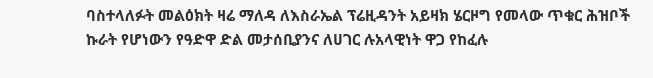ባስተላለፉት መልዕክት ዛሬ ማለዳ ለእስራኤል ፕሬዚዳንት አይዛክ ሄርዞግ የመላው ጥቁር ሕዝቦች ኩራት የሆነውን የዓድዋ ድል መታሰቢያንና ለሀገር ሉአላዊነት ዋጋ የከፈሉ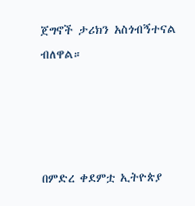ጀግኖች ታሪክን አስጎብኝተናል ብለዋል።




በምድረ ቀደምቷ ኢትዮጵያ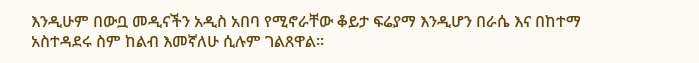እንዲሁም በውቧ መዲናችን አዲስ አበባ የሚኖራቸው ቆይታ ፍሬያማ እንዲሆን በራሴ እና በከተማ አስተዳደሩ ስም ከልብ እመኛለሁ ሲሉም ገልጸዋል።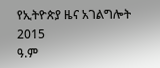የኢትዮጵያ ዜና አገልግሎት
2015
ዓ.ም